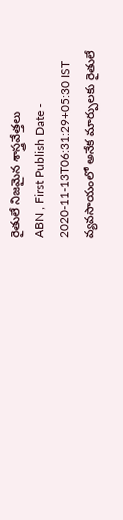రైతులే నిజమైన శాస్త్రవేత్తలు
ABN , First Publish Date - 2020-11-13T06:31:29+05:30 IST
వ్యవసాయంలో అనేక మార్పులకు రైతులే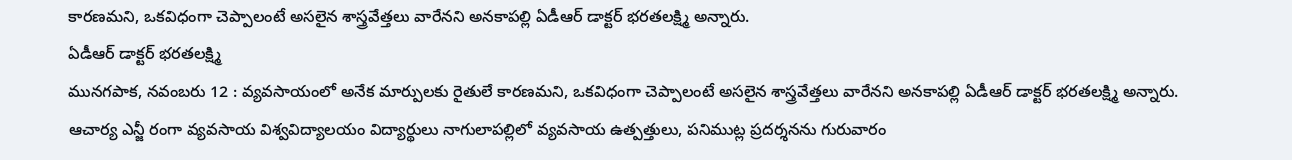కారణమని, ఒకవిధంగా చెప్పాలంటే అసలైన శాస్త్రవేత్తలు వారేనని అనకాపల్లి ఏడీఆర్ డాక్టర్ భరతలక్ష్మి అన్నారు.
ఏడీఆర్ డాక్టర్ భరతలక్ష్మి
మునగపాక, నవంబరు 12 : వ్యవసాయంలో అనేక మార్పులకు రైతులే కారణమని, ఒకవిధంగా చెప్పాలంటే అసలైన శాస్త్రవేత్తలు వారేనని అనకాపల్లి ఏడీఆర్ డాక్టర్ భరతలక్ష్మి అన్నారు. ఆచార్య ఎన్జీ రంగా వ్యవసాయ విశ్వవిద్యాలయం విద్యార్థులు నాగులాపల్లిలో వ్యవసాయ ఉత్పత్తులు, పనిముట్ల ప్రదర్శనను గురువారం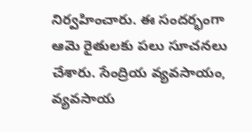నిర్వహించారు. ఈ సందర్భంగా ఆమె రైతులకు పలు సూచనలు చేశారు. సేంద్రియ వ్యవసాయం, వ్యవసాయ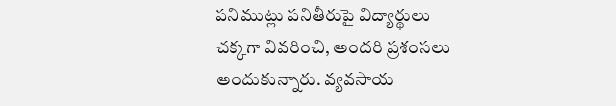పనిముట్లు పనితీరుపై విద్యార్థులు చక్కగా వివరించి, అందరి ప్రశంసలు అందుకున్నారు. వ్యవసాయ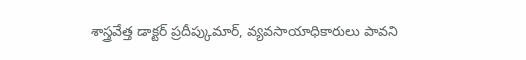శాస్త్రవేత్త డాక్టర్ ప్రదీప్కుమార్, వ్యవసాయాధికారులు పావని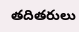తదితరులు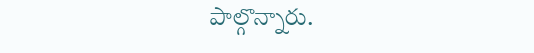పాల్గొన్నారు.